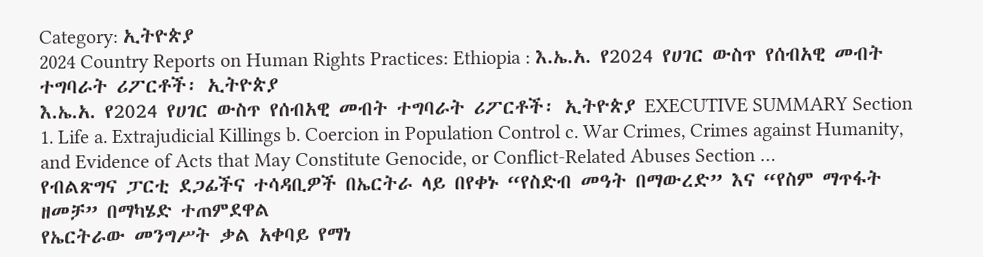Category: ኢትዮጵያ
2024 Country Reports on Human Rights Practices: Ethiopia : እ.ኤ.አ. የ2024 የሀገር ውስጥ የሰብአዊ መብት ተግባራት ሪፖርቶች፡ ኢትዮጵያ
እ.ኤ.አ. የ2024 የሀገር ውስጥ የሰብአዊ መብት ተግባራት ሪፖርቶች፡ ኢትዮጵያ EXECUTIVE SUMMARY Section 1. Life a. Extrajudicial Killings b. Coercion in Population Control c. War Crimes, Crimes against Humanity, and Evidence of Acts that May Constitute Genocide, or Conflict-Related Abuses Section …
የብልጽግና ፓርቲ ደጋፊችና ተሳዳቢዎች በኤርትራ ላይ በየቀኑ “የስድብ መዓት በማውረድ” እና “የስም ማጥፋት ዘመቻ” በማካሄድ ተጠምደዋል
የኤርትራው መንግሥት ቃል አቀባይ የማነ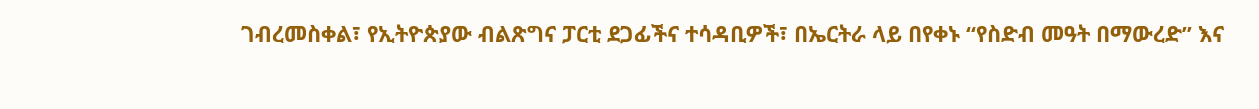ገብረመስቀል፣ የኢትዮጵያው ብልጽግና ፓርቲ ደጋፊችና ተሳዳቢዎች፣ በኤርትራ ላይ በየቀኑ “የስድብ መዓት በማውረድ” እና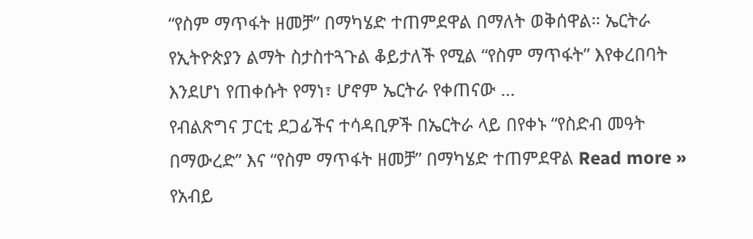“የስም ማጥፋት ዘመቻ” በማካሄድ ተጠምደዋል በማለት ወቅሰዋል። ኤርትራ የኢትዮጵያን ልማት ስታስተጓጉል ቆይታለች የሚል “የስም ማጥፋት” እየቀረበባት እንደሆነ የጠቀሱት የማነ፣ ሆኖም ኤርትራ የቀጠናው …
የብልጽግና ፓርቲ ደጋፊችና ተሳዳቢዎች በኤርትራ ላይ በየቀኑ “የስድብ መዓት በማውረድ” እና “የስም ማጥፋት ዘመቻ” በማካሄድ ተጠምደዋል Read more »
የአብይ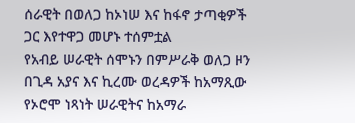ሰራዊት በወለጋ ከኦነሠ እና ከፋኖ ታጣቂዎች ጋር እየተዋጋ መሆኑ ተሰምቷል
የአብይ ሠራዊት ሰሞኑን በምሥራቅ ወለጋ ዞን በጊዳ አያና እና ኪረሙ ወረዳዎች ከአማጺው የኦሮሞ ነጻነት ሠራዊትና ከአማራ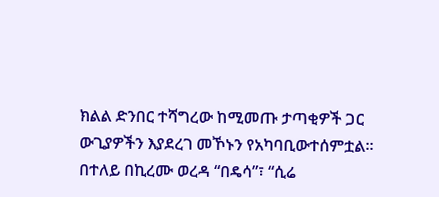ክልል ድንበር ተሻግረው ከሚመጡ ታጣቂዎች ጋር ውጊያዎችን እያደረገ መኾኑን የአካባቢውተሰምቷል። በተለይ በኪረሙ ወረዳ “በዴሳ”፣ “ሲሬ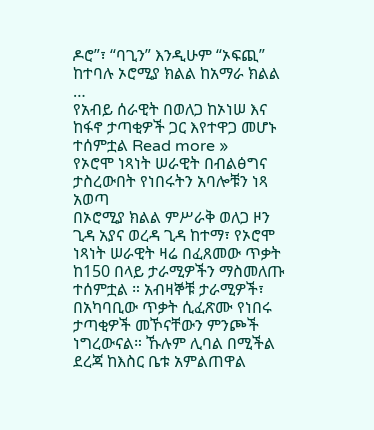ዶሮ”፣ “ባጊን” እንዲሁም “ኦፍጪ” ከተባሉ ኦሮሚያ ክልል ከአማራ ክልል …
የአብይ ሰራዊት በወለጋ ከኦነሠ እና ከፋኖ ታጣቂዎች ጋር እየተዋጋ መሆኑ ተሰምቷል Read more »
የኦሮሞ ነጻነት ሠራዊት በብልፅግና ታስረውበት የነበሩትን አባሎቹን ነጻ አወጣ
በኦሮሚያ ክልል ምሥራቅ ወለጋ ዞን ጊዳ አያና ወረዳ ጊዳ ከተማ፣ የኦሮሞ ነጻነት ሠራዊት ዛሬ በፈጸመው ጥቃት ከ150 በላይ ታራሚዎችን ማስመለጡ ተሰምቷል ። አብዛኞቹ ታራሚዎች፣ በአካባቢው ጥቃት ሲፈጽሙ የነበሩ ታጣቂዎች መኾናቸውን ምንጮች ነግረውናል። ኹሉም ሊባል በሚችል ደረጃ ከእስር ቤቱ አምልጠዋል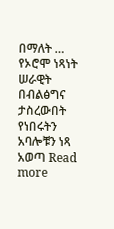በማለት …
የኦሮሞ ነጻነት ሠራዊት በብልፅግና ታስረውበት የነበሩትን አባሎቹን ነጻ አወጣ Read more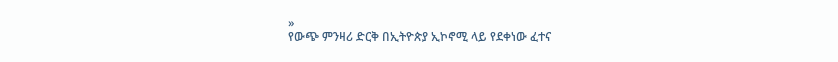»
የውጭ ምንዛሪ ድርቅ በኢትዮጵያ ኢኮኖሚ ላይ የደቀነው ፈተና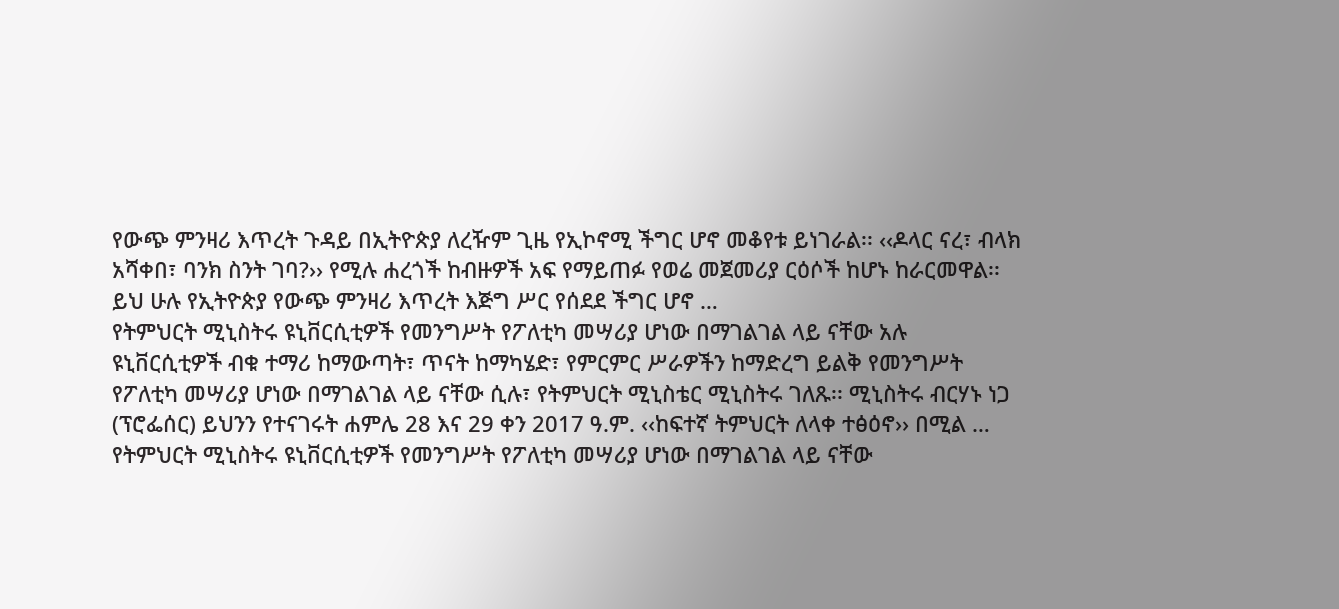የውጭ ምንዛሪ እጥረት ጉዳይ በኢትዮጵያ ለረዥም ጊዜ የኢኮኖሚ ችግር ሆኖ መቆየቱ ይነገራል፡፡ ‹‹ዶላር ናረ፣ ብላክ አሻቀበ፣ ባንክ ስንት ገባ?›› የሚሉ ሐረጎች ከብዙዎች አፍ የማይጠፉ የወሬ መጀመሪያ ርዕሶች ከሆኑ ከራርመዋል፡፡ ይህ ሁሉ የኢትዮጵያ የውጭ ምንዛሪ እጥረት እጅግ ሥር የሰደደ ችግር ሆኖ …
የትምህርት ሚኒስትሩ ዩኒቨርሲቲዎች የመንግሥት የፖለቲካ መሣሪያ ሆነው በማገልገል ላይ ናቸው አሉ
ዩኒቨርሲቲዎች ብቁ ተማሪ ከማውጣት፣ ጥናት ከማካሄድ፣ የምርምር ሥራዎችን ከማድረግ ይልቅ የመንግሥት የፖለቲካ መሣሪያ ሆነው በማገልገል ላይ ናቸው ሲሉ፣ የትምህርት ሚኒስቴር ሚኒስትሩ ገለጹ፡፡ ሚኒስትሩ ብርሃኑ ነጋ (ፕሮፌሰር) ይህንን የተናገሩት ሐምሌ 28 እና 29 ቀን 2017 ዓ.ም. ‹‹ከፍተኛ ትምህርት ለላቀ ተፅዕኖ›› በሚል …
የትምህርት ሚኒስትሩ ዩኒቨርሲቲዎች የመንግሥት የፖለቲካ መሣሪያ ሆነው በማገልገል ላይ ናቸው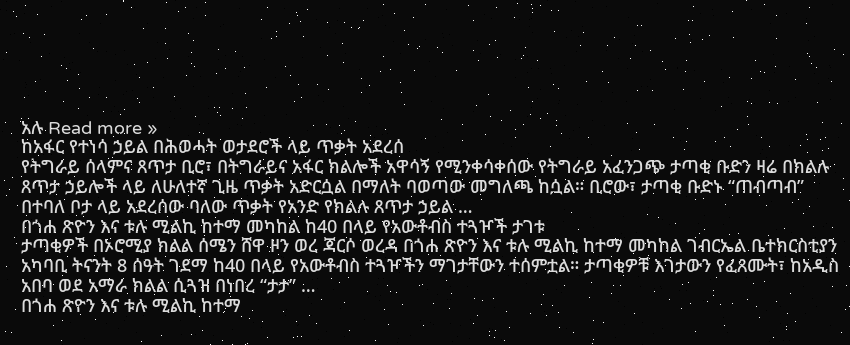አሉ Read more »
ከአፋር የተነሳ ኃይል በሕወሓት ወታደሮች ላይ ጥቃት አደረሰ
የትግራይ ሰላምና ጸጥታ ቢሮ፣ በትግራይና አፋር ክልሎች አዋሳኝ የሚንቀሳቀሰው የትግራይ አፈንጋጭ ታጣቂ ቡድን ዛሬ በክልሉ ጸጥታ ኃይሎች ላይ ለሁለተኛ ጊዜ ጥቃት አድርሷል በማለት ባወጣው መግለጫ ከሷል። ቢሮው፣ ታጣቂ ቡድኑ “ጠብጣብ” በተባለ ቦታ ላይ አደረሰው ባለው ጥቃት የአንድ የክልሉ ጸጥታ ኃይል …
በጎሐ ጽዮን እና ቱሉ ሚልኪ ከተማ መካከል ከ40 በላይ የአውቶብስ ተጓዦች ታገቱ
ታጣቂዎች በኦሮሚያ ክልል ሰሜን ሸዋ ዞን ወረ ጃርሶ ወረዳ በጎሐ ጽዮን እና ቱሉ ሚልኪ ከተማ መካከል ገብርኤል ቤተክርስቲያን አካባቢ ትናንት 8 ሰዓት ገደማ ከ40 በላይ የአውቶብስ ተጓዦችን ማገታቸውን ተሰምቷል። ታጣቂዎቹ እገታውን የፈጸሙት፣ ከአዲስ አበባ ወደ አማራ ክልል ሲጓዝ በነበረ “ታታ” …
በጎሐ ጽዮን እና ቱሉ ሚልኪ ከተማ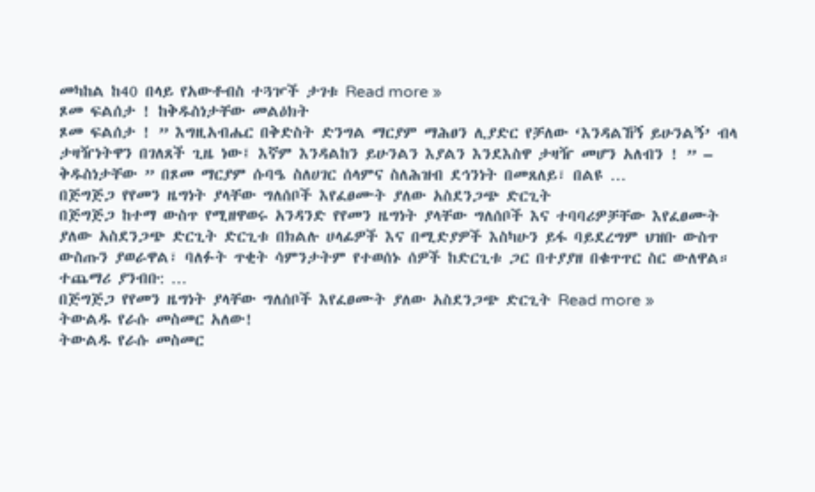መካከል ከ40 በላይ የአውቶብስ ተጓዦች ታገቱ Read more »
ጾመ ፍልሰታ ! ከቅዱስነታቸው መልዕክት
ጾመ ፍልሰታ ! ” እግዚአብሔር በቅድስት ድንግል ማርያም ማሕፀን ሊያድር የቻለው ‘እንዳልኸኝ ይሁንልኝ’ ብላ ታዛዥነትዋን በገለጸች ጊዜ ነው፤ እኛም እንዳልከን ይሁንልን እያልን እንደእስዋ ታዛዥ መሆን አለብን ! ” – ቅዱስነታቸው ” በጾመ ማርያም ሱባዔ ስለሀገር ሰላምና ስለሕዝብ ደኅንነት በመጸለይ፣ በልዩ …
በጅግጅጋ የየመን ዜግነት ያላቸው ግለሰቦች እየፈፀሙት ያለው አስደንጋጭ ድርጊት
በጅግጅጋ ከተማ ውስጥ የሚዘዋወሩ አንዳንድ የየመን ዜግነት ያላቸው ግለሰቦች እና ተባባሪዎቻቸው እየፈፀሙት ያለው አስደንጋጭ ድርጊት ድርጊቱ በክልሉ ሀላፊዎች እና በሚድያዎች እስካሁን ይፋ ባይደረግም ህዝቡ ውስጥ ውስጡን ያወራዋል፣ ባለፉት ጥቂት ሳምንታትም የተወሰኑ ሰዎች ከድርጊቱ ጋር በተያያዘ በቁጥጥር ስር ውለዋል። ተጨማሪ ያንብቡ: …
በጅግጅጋ የየመን ዜግነት ያላቸው ግለሰቦች እየፈፀሙት ያለው አስደንጋጭ ድርጊት Read more »
ትውልዱ የራሱ መስመር አለው!
ትውልዱ የራሱ መስመር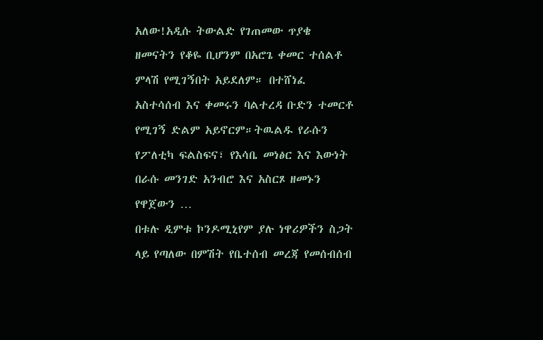አለው!አዲሱ ትውልድ የገጠመው ጥያቄ ዘመናትን የቆዬ ቢሆንም በአሮጌ ቀመር ተሰልቶ ምላሽ የሚገኝበት አይደለም። በተሸነፈ አስተሳሰብ እና ቀመሩን ባልተረዳ ቡድን ተመርቶ የሚገኝ ድልም አይኖርም።ትዉልዱ የራሱን የፖለቲካ ፍልስፍና፣ የእሳቤ መነፅር እና እውነት በራሱ መንገድ አንብሮ እና አስርጾ ዘመኑን የዋጀውን …
በቱሉ ዲምቱ ኮንዶሚኒየም ያሉ ነዋሪዎችን ስጋት ላይ የጣለው በምሽት የቤተሰብ መረጃ የመሰብሰብ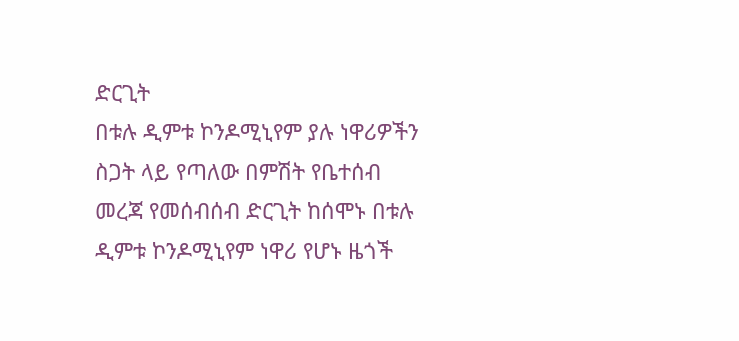ድርጊት
በቱሉ ዲምቱ ኮንዶሚኒየም ያሉ ነዋሪዎችን ስጋት ላይ የጣለው በምሽት የቤተሰብ መረጃ የመሰብሰብ ድርጊት ከሰሞኑ በቱሉ ዲምቱ ኮንዶሚኒየም ነዋሪ የሆኑ ዜጎች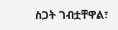ስጋት ገብቷቸዋል፣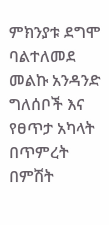ምክንያቱ ደግሞ ባልተለመደ መልኩ አንዳንድ ግለሰቦች እና የፀጥታ አካላት በጥምረት በምሽት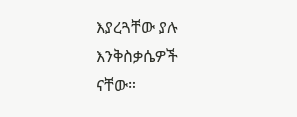እያረጓቸው ያሉ እንቅስቃሴዎች ናቸው።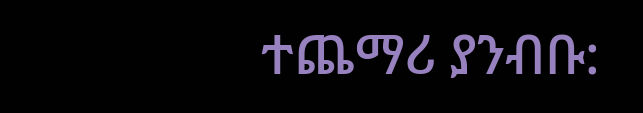ተጨማሪ ያንብቡ: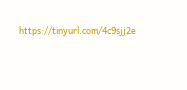https://tinyurl.com/4c9sjj2e